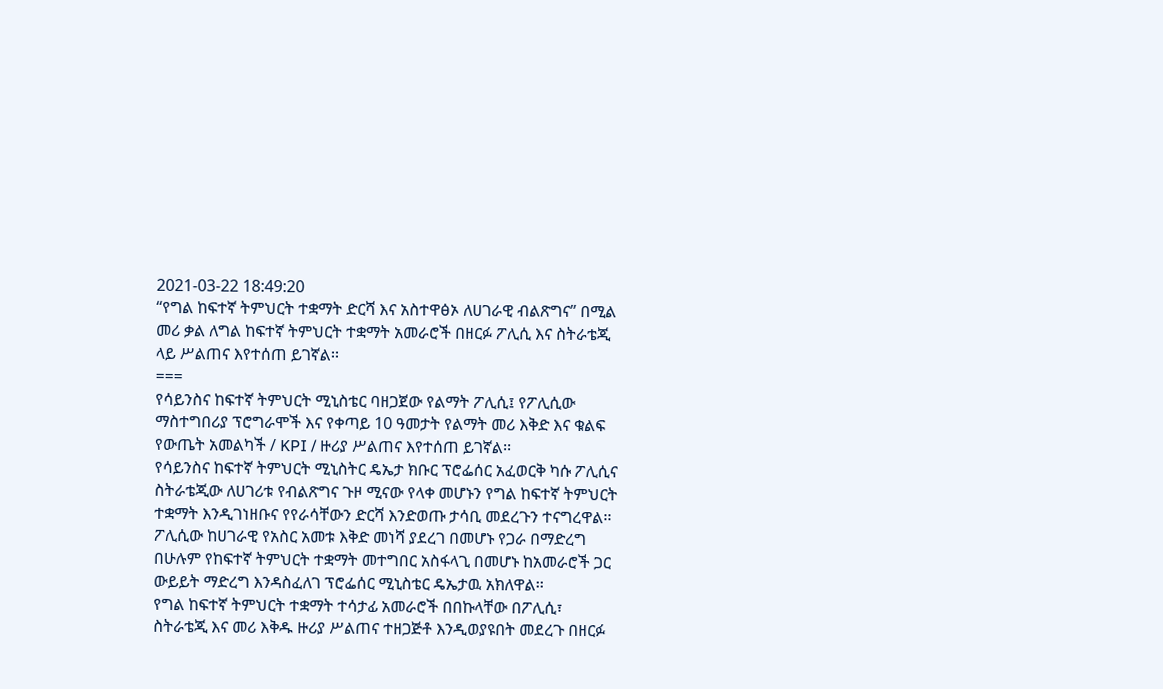2021-03-22 18:49:20
“የግል ከፍተኛ ትምህርት ተቋማት ድርሻ እና አስተዋፅኦ ለሀገራዊ ብልጽግና” በሚል መሪ ቃል ለግል ከፍተኛ ትምህርት ተቋማት አመራሮች በዘርፉ ፖሊሲ እና ስትራቴጂ ላይ ሥልጠና እየተሰጠ ይገኛል፡፡
===
የሳይንስና ከፍተኛ ትምህርት ሚኒስቴር ባዘጋጀው የልማት ፖሊሲ፤ የፖሊሲው ማስተግበሪያ ፕሮግራሞች እና የቀጣይ 10 ዓመታት የልማት መሪ እቅድ እና ቁልፍ የውጤት አመልካች / KPI / ዙሪያ ሥልጠና እየተሰጠ ይገኛል፡፡
የሳይንስና ከፍተኛ ትምህርት ሚኒስትር ዴኤታ ክቡር ፕሮፌሰር አፈወርቅ ካሱ ፖሊሲና ስትራቴጂው ለሀገሪቱ የብልጽግና ጉዞ ሚናው የላቀ መሆኑን የግል ከፍተኛ ትምህርት ተቋማት እንዲገነዘቡና የየራሳቸውን ድርሻ እንድወጡ ታሳቢ መደረጉን ተናግረዋል፡፡
ፖሊሲው ከሀገራዊ የአስር አመቱ እቅድ መነሻ ያደረገ በመሆኑ የጋራ በማድረግ በሁሉም የከፍተኛ ትምህርት ተቋማት መተግበር አስፋላጊ በመሆኑ ከአመራሮች ጋር ውይይት ማድረግ እንዳስፈለገ ፕሮፌሰር ሚኒስቴር ዴኤታዉ አክለዋል፡፡
የግል ከፍተኛ ትምህርት ተቋማት ተሳታፊ አመራሮች በበኩላቸው በፖሊሲ፣ ስትራቴጂ እና መሪ እቅዱ ዙሪያ ሥልጠና ተዘጋጅቶ እንዲወያዩበት መደረጉ በዘርፉ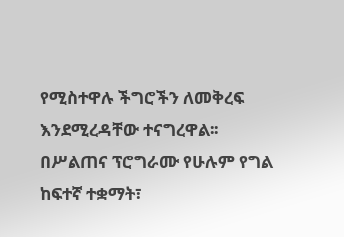የሚስተዋሉ ችግሮችን ለመቅረፍ እንደሚረዳቸው ተናግረዋል፡፡
በሥልጠና ፕሮግራሙ የሁሉም የግል ከፍተኛ ተቋማት፣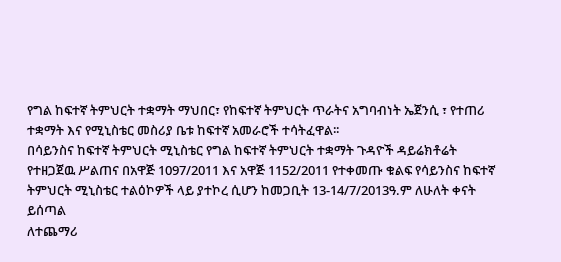የግል ከፍተኛ ትምህርት ተቋማት ማህበር፣ የከፍተኛ ትምህርት ጥራትና አግባብነት ኤጀንሲ ፣ የተጠሪ ተቋማት እና የሚኒስቴር መስሪያ ቤቱ ከፍተኛ አመራሮች ተሳትፈዋል፡፡
በሳይንስና ከፍተኛ ትምህርት ሚኒስቴር የግል ከፍተኛ ትምህርት ተቋማት ጉዳዮች ዳይሬክቶሬት የተዘጋጀዉ ሥልጠና በአዋጅ 1097/2011 እና አዋጅ 1152/2011 የተቀመጡ ቁልፍ የሳይንስና ከፍተኛ ትምህርት ሚኒስቴር ተልዕኮዎች ላይ ያተኮረ ሲሆን ከመጋቢት 13-14/7/2013ዓ.ም ለሁለት ቀናት ይሰጣል
ለተጨማሪ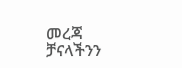መረጃ ቻናላችንን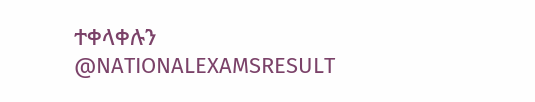ተቀላቀሉን
@NATIONALEXAMSRESULT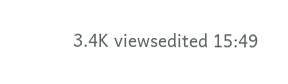3.4K viewsedited 15:49